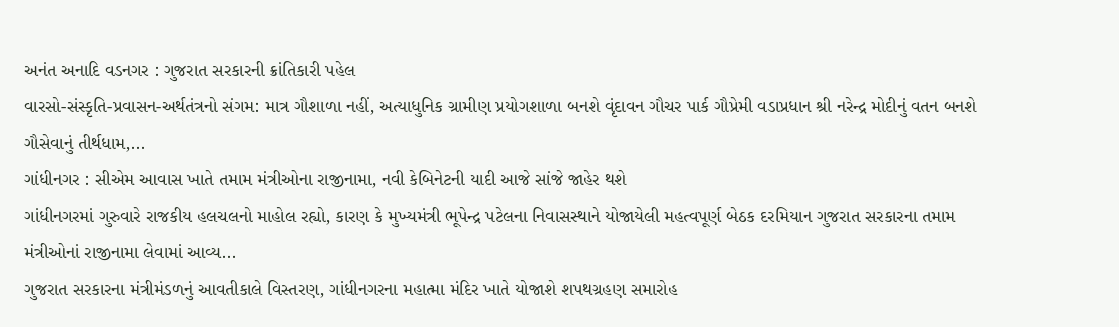અનંત અનાદિ વડનગર : ગુજરાત સરકારની ક્રાંતિકારી પહેલ
વારસો-સંસ્કૃતિ-પ્રવાસન-અર્થતંત્રનો સંગમ: માત્ર ગૌશાળા નહીં, અત્યાધુનિક ગ્રામીણ પ્રયોગશાળા બનશે વૃંદાવન ગૌચર પાર્ક ગૌપ્રેમી વડાપ્રધાન શ્રી નરેન્દ્ર મોદીનું વતન બનશે ગૌસેવાનું તીર્થધામ,...
ગાંધીનગર : સીએમ આવાસ ખાતે તમામ મંત્રીઓના રાજીનામા, નવી કેબિનેટની યાદી આજે સાંજે જાહેર થશે
ગાંધીનગરમાં ગુરુવારે રાજકીય હલચલનો માહોલ રહ્યો, કારણ કે મુખ્યમંત્રી ભૂપેન્દ્ર પટેલના નિવાસસ્થાને યોજાયેલી મહત્વપૂર્ણ બેઠક દરમિયાન ગુજરાત સરકારના તમામ મંત્રીઓનાં રાજીનામા લેવામાં આવ્ય...
ગુજરાત સરકારના મંત્રીમંડળનું આવતીકાલે વિસ્તરણ, ગાંધીનગરના મહાત્મા મંદિર ખાતે યોજાશે શપથગ્રહણ સમારોહ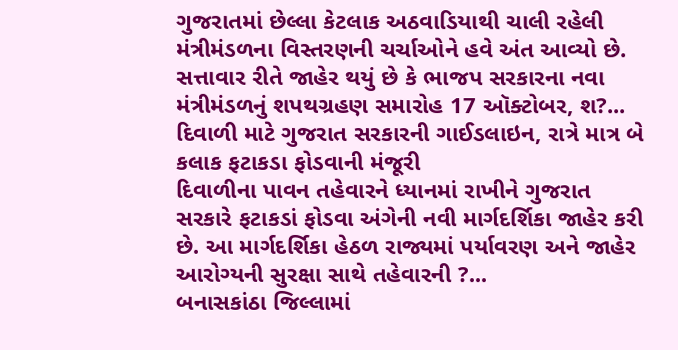ગુજરાતમાં છેલ્લા કેટલાક અઠવાડિયાથી ચાલી રહેલી મંત્રીમંડળના વિસ્તરણની ચર્ચાઓને હવે અંત આવ્યો છે. સત્તાવાર રીતે જાહેર થયું છે કે ભાજપ સરકારના નવા મંત્રીમંડળનું શપથગ્રહણ સમારોહ 17 ઑક્ટોબર, શ?...
દિવાળી માટે ગુજરાત સરકારની ગાઈડલાઇન, રાત્રે માત્ર બે કલાક ફટાકડા ફોડવાની મંજૂરી
દિવાળીના પાવન તહેવારને ધ્યાનમાં રાખીને ગુજરાત સરકારે ફટાકડાં ફોડવા અંગેની નવી માર્ગદર્શિકા જાહેર કરી છે. આ માર્ગદર્શિકા હેઠળ રાજ્યમાં પર્યાવરણ અને જાહેર આરોગ્યની સુરક્ષા સાથે તહેવારની ?...
બનાસકાંઠા જિલ્લામાં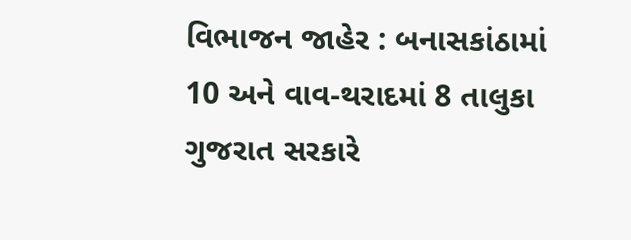વિભાજન જાહેર : બનાસકાંઠામાં 10 અને વાવ-થરાદમાં 8 તાલુકા
ગુજરાત સરકારે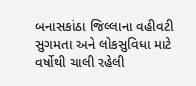બનાસકાંઠા જિલ્લાના વહીવટી સુગમતા અને લોકસુવિધા માટે વર્ષોથી ચાલી રહેલી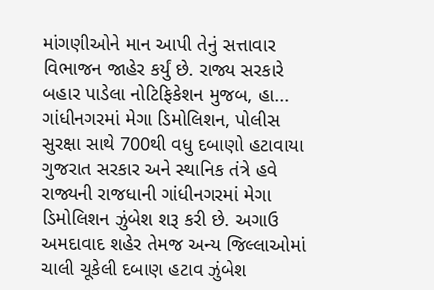માંગણીઓને માન આપી તેનું સત્તાવાર વિભાજન જાહેર કર્યું છે. રાજ્ય સરકારે બહાર પાડેલા નોટિફિકેશન મુજબ, હા...
ગાંધીનગરમાં મેગા ડિમોલિશન, પોલીસ સુરક્ષા સાથે 700થી વધુ દબાણો હટાવાયા
ગુજરાત સરકાર અને સ્થાનિક તંત્રે હવે રાજ્યની રાજધાની ગાંધીનગરમાં મેગા ડિમોલિશન ઝુંબેશ શરૂ કરી છે. અગાઉ અમદાવાદ શહેર તેમજ અન્ય જિલ્લાઓમાં ચાલી ચૂકેલી દબાણ હટાવ ઝુંબેશ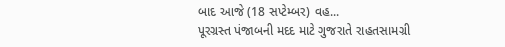બાદ આજે (18 સપ્ટેમ્બર) વહ...
પૂરગ્રસ્ત પંજાબની મદદ માટે ગુજરાતે રાહતસામગ્રી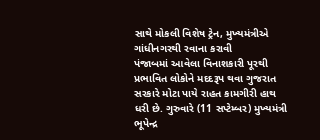સાથે મોકલી વિશેષ ટ્રેન, મુખ્યમંત્રીએ ગાંધીનગરથી રવાના કરાવી
પંજાબમાં આવેલા વિનાશકારી પૂરથી પ્રભાવિત લોકોને મદદરૂપ થવા ગુજરાત સરકારે મોટા પાયે રાહત કામગીરી હાથ ધરી છે. ગુરુવારે (11 સપ્ટેમ્બર) મુખ્યમંત્રી ભૂપેન્દ્ર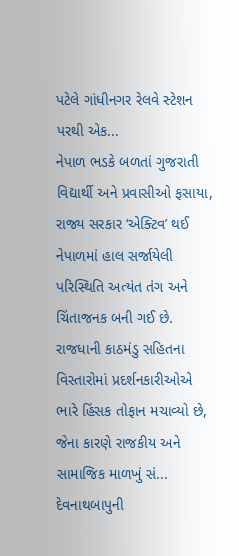પટેલે ગાંધીનગર રેલવે સ્ટેશન પરથી એક...
નેપાળ ભડકે બળતાં ગુજરાતી વિદ્યાર્થી અને પ્રવાસીઓ ફસાયા, રાજ્ય સરકાર ‘એક્ટિવ’ થઈ
નેપાળમાં હાલ સર્જાયેલી પરિસ્થિતિ અત્યંત તંગ અને ચિંતાજનક બની ગઈ છે. રાજધાની કાઠમંડુ સહિતના વિસ્તારોમાં પ્રદર્શનકારીઓએ ભારે હિંસક તોફાન મચાવ્યો છે, જેના કારણે રાજકીય અને સામાજિક માળખું સં...
દેવનાથબાપુની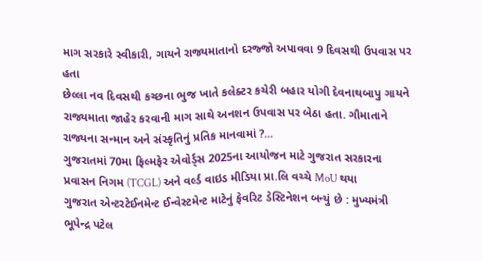માગ સરકારે સ્વીકારી, ગાયને રાજ્યમાતાનો દરજ્જો અપાવવા 9 દિવસથી ઉપવાસ પર હતા
છેલ્લા નવ દિવસથી કચ્છના ભુજ ખાતે કલેક્ટર કચેરી બહાર યોગી દેવનાથબાપુ ગાયને રાજ્યમાતા જાહેર કરવાની માગ સાથે અનશન ઉપવાસ પર બેઠા હતા. ગૌમાતાને રાજ્યના સન્માન અને સંસ્કૃતિનું પ્રતિક માનવામાં ?...
ગુજરાતમાં 70મા ફિલ્મફેર એવોર્ડ્સ 2025ના આયોજન માટે ગુજરાત સરકારના પ્રવાસન નિગમ (TCGL) અને વર્લ્ડ વાઇડ મીડિયા પ્રા.લિ વચ્ચે MoU થયા
ગુજરાત એન્ટરટેઈનમેન્ટ ઈન્વેસ્ટમેન્ટ માટેનું ફેવરિટ ડેસ્ટિનેશન બન્યું છે : મુખ્યમંત્રી ભૂપેન્દ્ર પટેલ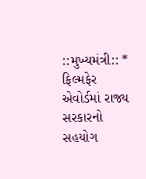::મુખ્યમંત્રી:: * ફિલ્મફેર એવોર્ડમાં રાજ્ય સરકારનો સહયોગ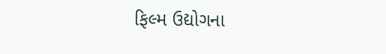ફિલ્મ ઉદ્યોગના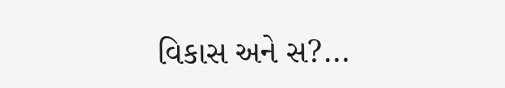વિકાસ અને સ?...